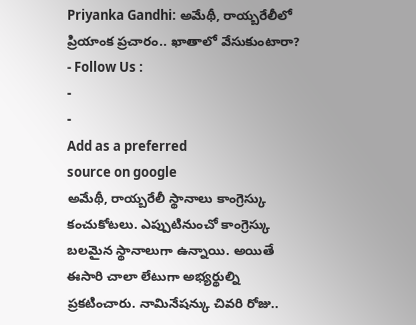Priyanka Gandhi: అమేథీ, రాయ్బరేలీలో ప్రియాంక ప్రచారం.. ఖాతాలో వేసుకుంటారా?
- Follow Us :
-
-
Add as a preferred
source on google
అమేథీ, రాయ్బరేలీ స్థానాలు కాంగ్రెస్కు కంచుకోటలు. ఎప్పుటినుంచో కాంగ్రెస్కు బలమైన స్థానాలుగా ఉన్నాయి. అయితే ఈసారి చాలా లేటుగా అభ్యర్థుల్ని ప్రకటించారు. నామినేషన్కు చివరి రోజు..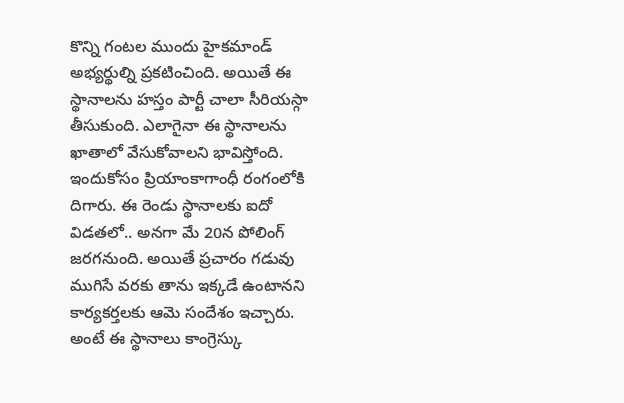కొన్ని గంటల ముందు హైకమాండ్ అభ్యర్థుల్ని ప్రకటించింది. అయితే ఈ స్థానాలను హస్తం పార్టీ చాలా సీరియస్గా తీసుకుంది. ఎలాగైనా ఈ స్థానాలను ఖాతాలో వేసుకోవాలని భావిస్తోంది. ఇందుకోసం ప్రియాంకాగాంధీ రంగంలోకి దిగారు. ఈ రెండు స్థానాలకు ఐదో విడతలో.. అనగా మే 20న పోలింగ్ జరగనుంది. అయితే ప్రచారం గడువు ముగిసే వరకు తాను ఇక్కడే ఉంటానని కార్యకర్తలకు ఆమె సందేశం ఇచ్చారు. అంటే ఈ స్థానాలు కాంగ్రెస్కు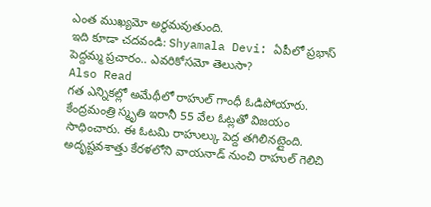ఎంత ముఖ్యమో అర్థమవుతుంది.
ఇది కూడా చదవండి: Shyamala Devi: ఏపీలో ప్రభాస్ పెద్దమ్మ ప్రచారం.. ఎవరికోసమో తెలుసా?
Also Read
గత ఎన్నికల్లో అమేథీలో రాహుల్ గాంధీ ఓడిపోయారు. కేంద్రమంత్రి స్మృతి ఇరానీ 55 వేల ఓట్లతో విజయం సాధించారు. ఈ ఓటమి రాహుల్కు పెద్ద తగిలినట్లైంది. అదృష్టవశాత్తు కేరళలోని వాయనాడ్ నుంచి రాహుల్ గెలిచి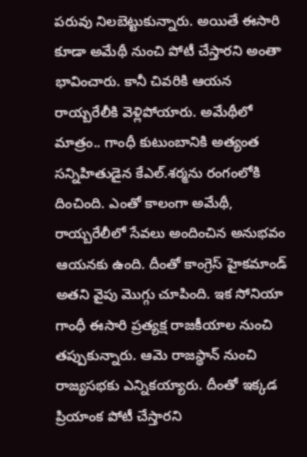పరువు నిలబెట్టుకున్నారు. అయితే ఈసారి కూడా అమేథీ నుంచి పోటీ చేస్తారని అంతా భావించారు. కానీ చివరికి ఆయన రాయ్బరేలీకి వెళ్లిపోయారు. అమేథీలో మాత్రం.. గాంధీ కుటుంబానికి అత్యంత సన్నిహితుడైన కేఎల్.శర్మను రంగంలోకి దించింది. ఎంతో కాలంగా అమేథీ, రాయ్బరేలీలో సేవలు అందించిన అనుభవం ఆయనకు ఉంది. దీంతో కాంగ్రెస్ హైకమాండ్ అతని వైపు మొగ్గు చూపింది. ఇక సోనియా గాంధీ ఈసారి ప్రత్యక్ష రాజకీయాల నుంచి తప్పుకున్నారు. ఆమె రాజస్థాన్ నుంచి రాజ్యసభకు ఎన్నికయ్యారు. దీంతో ఇక్కడ ప్రియాంక పోటీ చేస్తారని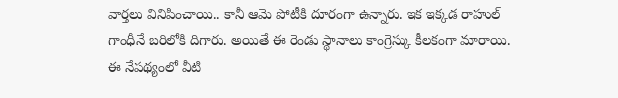వార్తలు వినిపించాయి.. కానీ ఆమె పోటీకి దూరంగా ఉన్నారు. ఇక ఇక్కడ రాహుల్ గాంధీనే బరిలోకి దిగారు. అయితే ఈ రెండు స్థానాలు కాంగ్రెస్కు కీలకంగా మారాయి. ఈ నేపథ్యంలో వీటి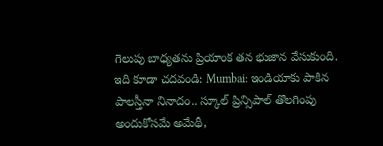గెలుపు బాధ్యతను ప్రియాంక తన భుజాన వేసుకుంది.
ఇది కూడా చదవండి: Mumbai: ఇండియాకు పాకిన పాలస్తీనా నినాదం.. స్కూల్ ప్రిన్సిపాల్ తొలగింపు
అందుకోసమే అమేథీ,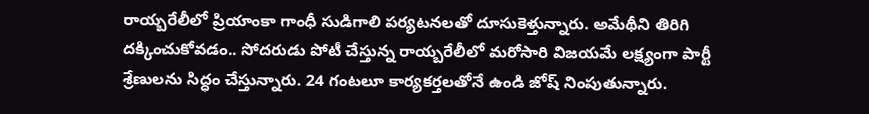రాయ్బరేలీలో ప్రియాంకా గాంధీ సుడిగాలి పర్యటనలతో దూసుకెళ్తున్నారు. అమేథీని తిరిగి దక్కించుకోవడం.. సోదరుడు పోటీ చేస్తున్న రాయ్బరేలీలో మరోసారి విజయమే లక్ష్యంగా పార్టీ శ్రేణులను సిద్ధం చేస్తున్నారు. 24 గంటలూ కార్యకర్తలతోనే ఉండి జోష్ నింపుతున్నారు.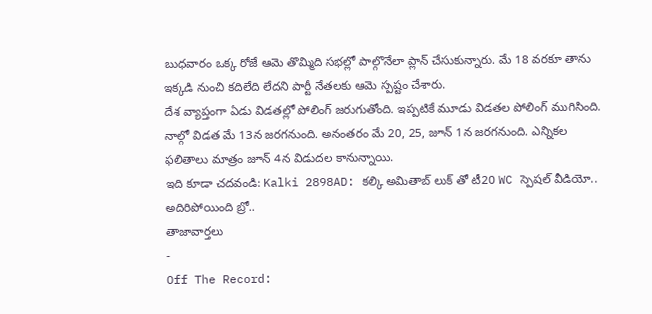బుధవారం ఒక్క రోజే ఆమె తొమ్మిది సభల్లో పాల్గొనేలా ప్లాన్ చేసుకున్నారు. మే 18 వరకూ తాను ఇక్కడి నుంచి కదిలేది లేదని పార్టీ నేతలకు ఆమె స్పష్టం చేశారు.
దేశ వ్యాప్తంగా ఏడు విడతల్లో పోలింగ్ జరుగుతోంది. ఇప్పటికే మూడు విడతల పోలింగ్ ముగిసింది. నాల్గో విడత మే 13న జరగనుంది. అనంతరం మే 20, 25, జూన్ 1న జరగనుంది. ఎన్నికల ఫలితాలు మాత్రం జూన్ 4న విడుదల కానున్నాయి.
ఇది కూడా చదవండి: Kalki 2898AD: కల్కి అమితాబ్ లుక్ తో టీ20 WC స్పెషల్ వీడియో.. అదిరిపోయింది బ్రో..
తాజావార్తలు
-
Off The Record: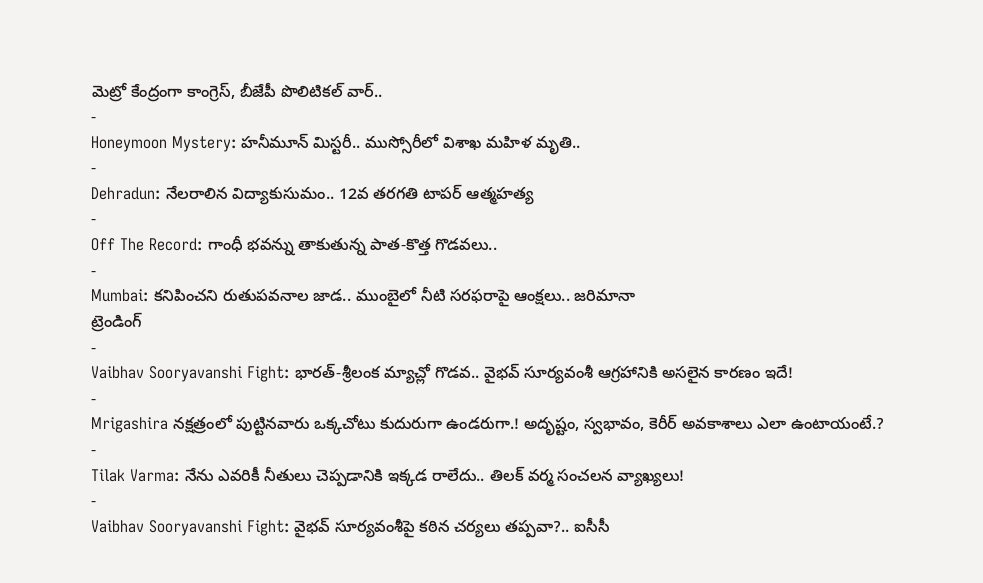మెట్రో కేంద్రంగా కాంగ్రెస్, బీజేపీ పొలిటికల్ వార్..
-
Honeymoon Mystery: హనీమూన్ మిస్టరీ.. ముస్సోరీలో విశాఖ మహిళ మృతి..
-
Dehradun: నేలరాలిన విద్యాకుసుమం.. 12వ తరగతి టాపర్ ఆత్మహత్య
-
Off The Record: గాంధీ భవన్ను తాకుతున్న పాత-కొత్త గొడవలు..
-
Mumbai: కనిపించని రుతుపవనాల జాడ.. ముంబైలో నీటి సరఫరాపై ఆంక్షలు.. జరిమానా
ట్రెండింగ్
-
Vaibhav Sooryavanshi Fight: భారత్-శ్రీలంక మ్యాచ్లో గొడవ.. వైభవ్ సూర్యవంశీ ఆగ్రహానికి అసలైన కారణం ఇదే!
-
Mrigashira నక్షత్రంలో పుట్టినవారు ఒక్కచోటు కుదురుగా ఉండరుగా.! అదృష్టం, స్వభావం, కెరీర్ అవకాశాలు ఎలా ఉంటాయంటే.?
-
Tilak Varma: నేను ఎవరికీ నీతులు చెప్పడానికి ఇక్కడ రాలేదు.. తిలక్ వర్మ సంచలన వ్యాఖ్యలు!
-
Vaibhav Sooryavanshi Fight: వైభవ్ సూర్యవంశీపై కఠిన చర్యలు తప్పవా?.. ఐసీసీ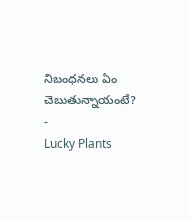నిబంధనలు ఏం చెబుతున్నాయంటే?
-
Lucky Plants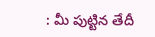: మీ పుట్టిన తేదీ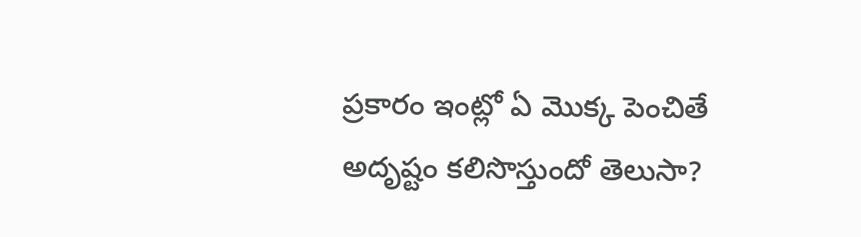ప్రకారం ఇంట్లో ఏ మొక్క పెంచితే అదృష్టం కలిసొస్తుందో తెలుసా?